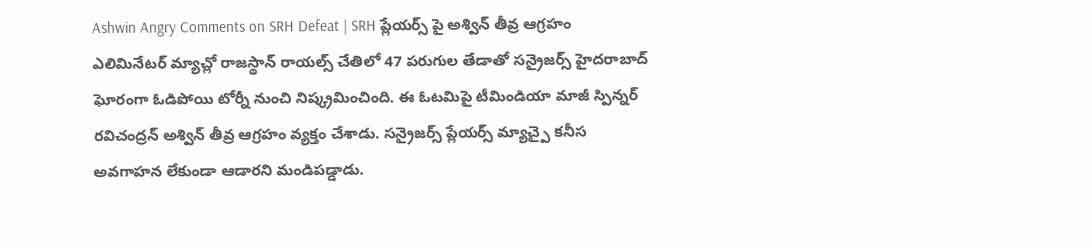Ashwin Angry Comments on SRH Defeat | SRH ప్లేయర్స్ పై అశ్విన్ తీవ్ర ఆగ్రహం
ఎలిమినేటర్ మ్యాచ్లో రాజస్థాన్ రాయల్స్ చేతిలో 47 పరుగుల తేడాతో సన్రైజర్స్ హైదరాబాద్ ఘోరంగా ఓడిపోయి టోర్నీ నుంచి నిష్క్రమించింది. ఈ ఓటమిపై టీమిండియా మాజీ స్పిన్నర్ రవిచంద్రన్ అశ్విన్ తీవ్ర ఆగ్రహం వ్యక్తం చేశాడు. సన్రైజర్స్ ప్లేయర్స్ మ్యాచ్పై కనీస అవగాహన లేకుండా ఆడారని మండిపడ్డాడు.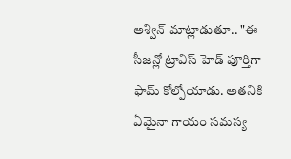అశ్విన్ మాట్లాడుతూ.. "ఈ సీజన్లో ట్రావిస్ హెడ్ పూర్తిగా ఫామ్ కోల్పోయాడు. అతనికి ఏమైనా గాయం సమస్య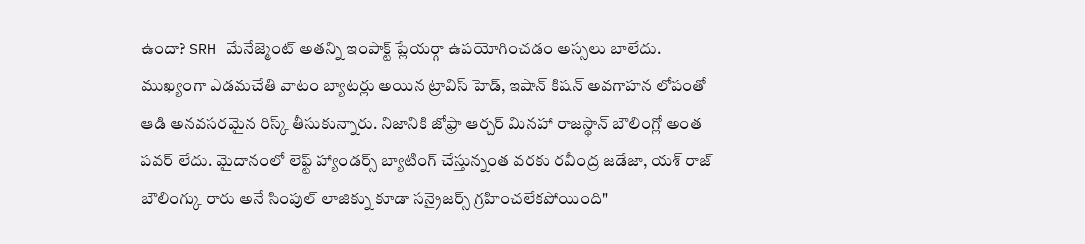ఉందా? SRH మేనేజ్మెంట్ అతన్ని ఇంపాక్ట్ ప్లేయర్గా ఉపయోగించడం అస్సలు బాలేదు. ముఖ్యంగా ఎడమచేతి వాటం బ్యాటర్లు అయిన ట్రావిస్ హెడ్, ఇషాన్ కిషన్ అవగాహన లోపంతో ఆడి అనవసరమైన రిస్క్ తీసుకున్నారు. నిజానికి జోఫ్రా ఆర్చర్ మినహా రాజస్థాన్ బౌలింగ్లో అంత పవర్ లేదు. మైదానంలో లెఫ్ట్ హ్యాండర్స్ బ్యాటింగ్ చేస్తున్నంత వరకు రవీంద్ర జడేజా, యశ్ రాజ్ బౌలింగ్కు రారు అనే సింపుల్ లాజిక్ను కూడా సన్రైజర్స్ గ్రహించలేకపోయింది"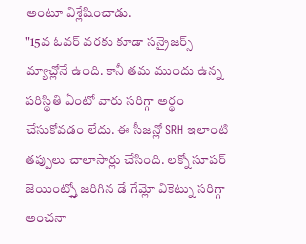అంటూ విశ్లేషించాడు.
"15వ ఓవర్ వరకు కూడా సన్రైజర్స్ మ్యాచ్లోనే ఉంది. కానీ తమ ముందు ఉన్న పరిస్థితి ఏంటో వారు సరిగ్గా అర్థం చేసుకోవడం లేదు. ఈ సీజన్లో SRH ఇలాంటి తప్పులు చాలాసార్లు చేసింది. లక్నో సూపర్ జెయింట్స్తో జరిగిన డే గేమ్లో వికెట్ను సరిగ్గా అంచనా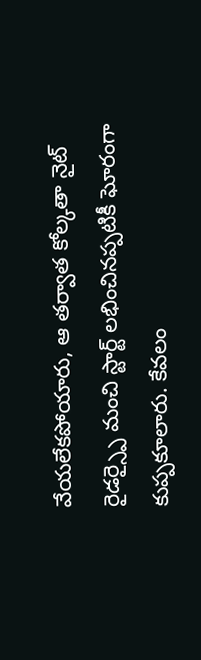వేయలేకపోయారు, ఆ తర్వాత కోల్కతా నైట్ రైడర్స్పై మంచి స్టార్ట్ లభించినప్పటికీ ఘోరంగా కుప్పకూలారు. కేవలం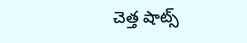చెత్త షాట్స్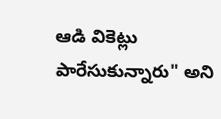ఆడి వికెట్లు పారేసుకున్నారు" అని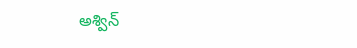అశ్విన్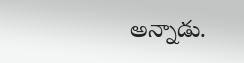అన్నాడు.